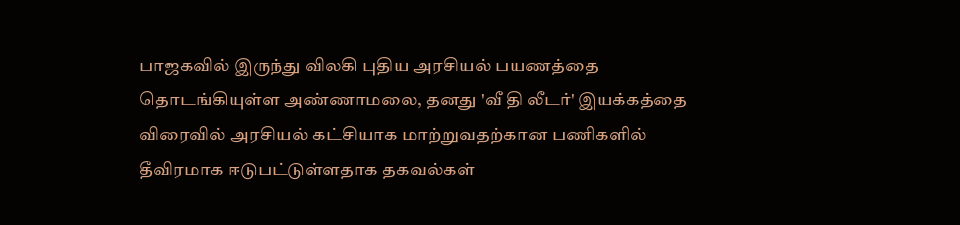பாஜகவில் இருந்து விலகி புதிய அரசியல் பயணத்தை தொடங்கியுள்ள அண்ணாமலை, தனது 'வீ தி லீடர்' இயக்கத்தை விரைவில் அரசியல் கட்சியாக மாற்றுவதற்கான பணிகளில் தீவிரமாக ஈடுபட்டுள்ளதாக தகவல்கள்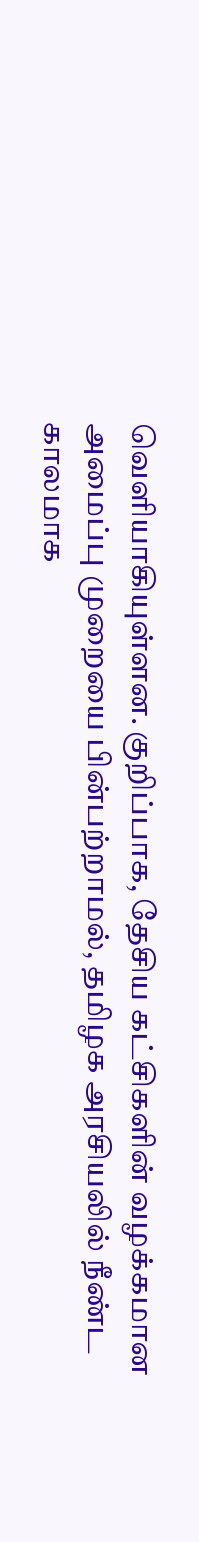வெளியாகியுள்ளன. குறிப்பாக, தேசிய கட்சிகளின் வழக்கமான அமைப்பு முறையை பின்பற்றாமல், தமிழக அரசியலில் நீண்ட காலமாக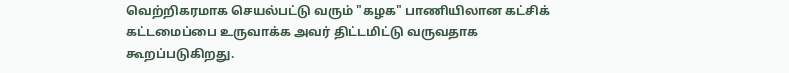வெற்றிகரமாக செயல்பட்டு வரும் "கழக" பாணியிலான கட்சிக் கட்டமைப்பை உருவாக்க அவர் திட்டமிட்டு வருவதாக கூறப்படுகிறது.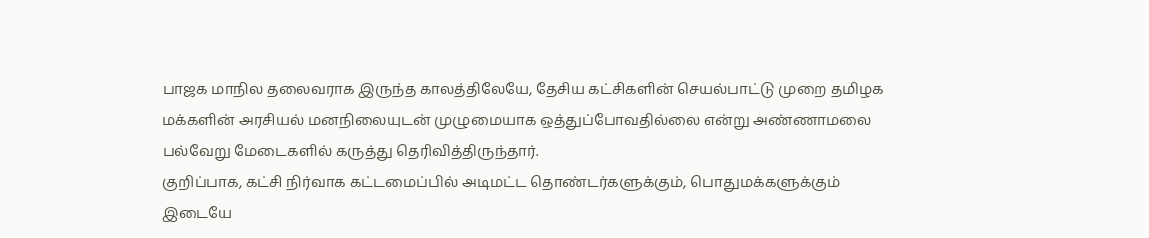பாஜக மாநில தலைவராக இருந்த காலத்திலேயே, தேசிய கட்சிகளின் செயல்பாட்டு முறை தமிழக மக்களின் அரசியல் மனநிலையுடன் முழுமையாக ஒத்துப்போவதில்லை என்று அண்ணாமலை பல்வேறு மேடைகளில் கருத்து தெரிவித்திருந்தார்.
குறிப்பாக, கட்சி நிர்வாக கட்டமைப்பில் அடிமட்ட தொண்டர்களுக்கும், பொதுமக்களுக்கும் இடையே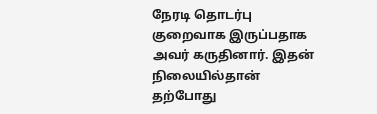நேரடி தொடர்பு குறைவாக இருப்பதாக அவர் கருதினார். இதன் நிலையில்தான் தற்போது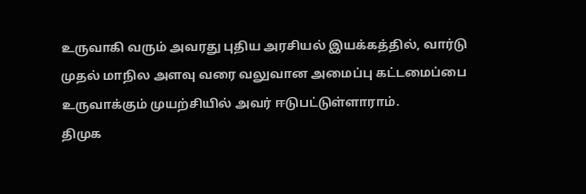உருவாகி வரும் அவரது புதிய அரசியல் இயக்கத்தில், வார்டு முதல் மாநில அளவு வரை வலுவான அமைப்பு கட்டமைப்பை உருவாக்கும் முயற்சியில் அவர் ஈடுபட்டுள்ளாராம்.
திமுக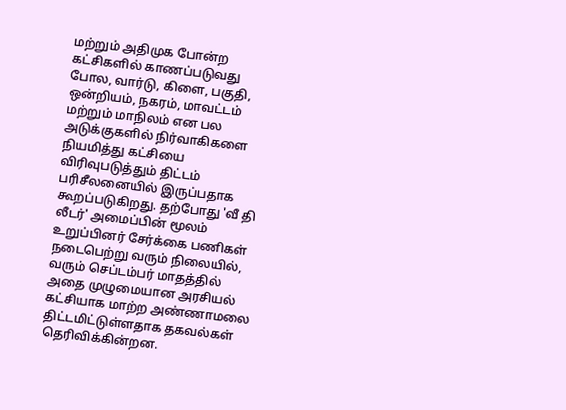மற்றும் அதிமுக போன்ற கட்சிகளில் காணப்படுவது போல, வார்டு, கிளை, பகுதி, ஒன்றியம், நகரம், மாவட்டம் மற்றும் மாநிலம் என பல அடுக்குகளில் நிர்வாகிகளை நியமித்து கட்சியை விரிவுபடுத்தும் திட்டம் பரிசீலனையில் இருப்பதாக கூறப்படுகிறது. தற்போது 'வீ தி லீடர்' அமைப்பின் மூலம் உறுப்பினர் சேர்க்கை பணிகள் நடைபெற்று வரும் நிலையில், வரும் செப்டம்பர் மாதத்தில் அதை முழுமையான அரசியல் கட்சியாக மாற்ற அண்ணாமலை திட்டமிட்டுள்ளதாக தகவல்கள் தெரிவிக்கின்றன.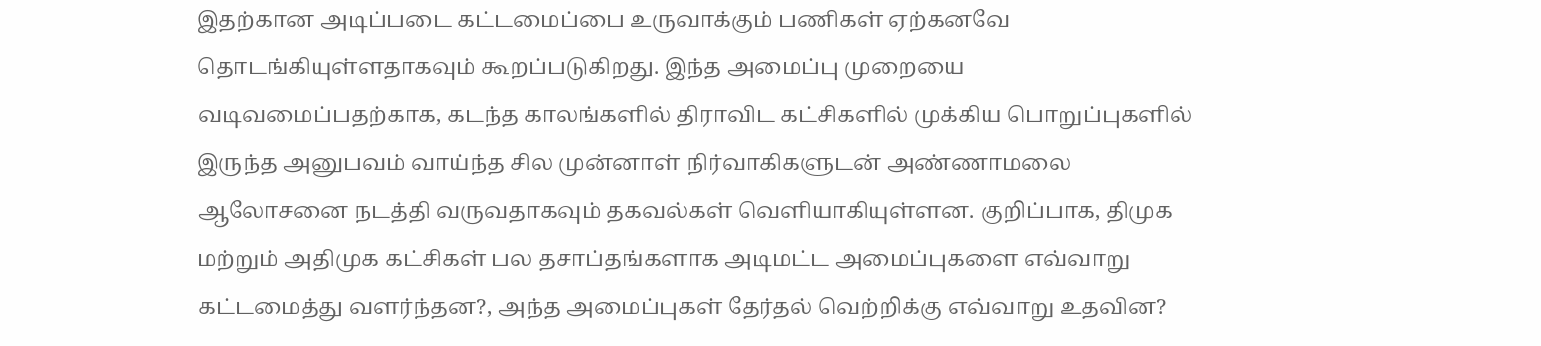இதற்கான அடிப்படை கட்டமைப்பை உருவாக்கும் பணிகள் ஏற்கனவே தொடங்கியுள்ளதாகவும் கூறப்படுகிறது. இந்த அமைப்பு முறையை வடிவமைப்பதற்காக, கடந்த காலங்களில் திராவிட கட்சிகளில் முக்கிய பொறுப்புகளில் இருந்த அனுபவம் வாய்ந்த சில முன்னாள் நிர்வாகிகளுடன் அண்ணாமலை ஆலோசனை நடத்தி வருவதாகவும் தகவல்கள் வெளியாகியுள்ளன. குறிப்பாக, திமுக மற்றும் அதிமுக கட்சிகள் பல தசாப்தங்களாக அடிமட்ட அமைப்புகளை எவ்வாறு கட்டமைத்து வளர்ந்தன?, அந்த அமைப்புகள் தேர்தல் வெற்றிக்கு எவ்வாறு உதவின?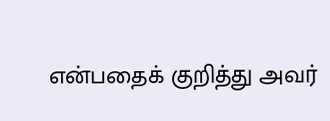என்பதைக் குறித்து அவர்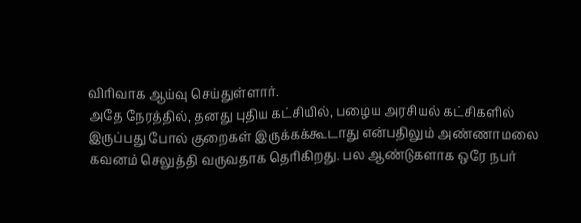விரிவாக ஆய்வு செய்துள்ளார்.
அதே நேரத்தில், தனது புதிய கட்சியில், பழைய அரசியல் கட்சிகளில் இருப்பது போல் குறைகள் இருக்கக்கூடாது என்பதிலும் அண்ணாமலை கவனம் செலுத்தி வருவதாக தெரிகிறது. பல ஆண்டுகளாக ஒரே நபர்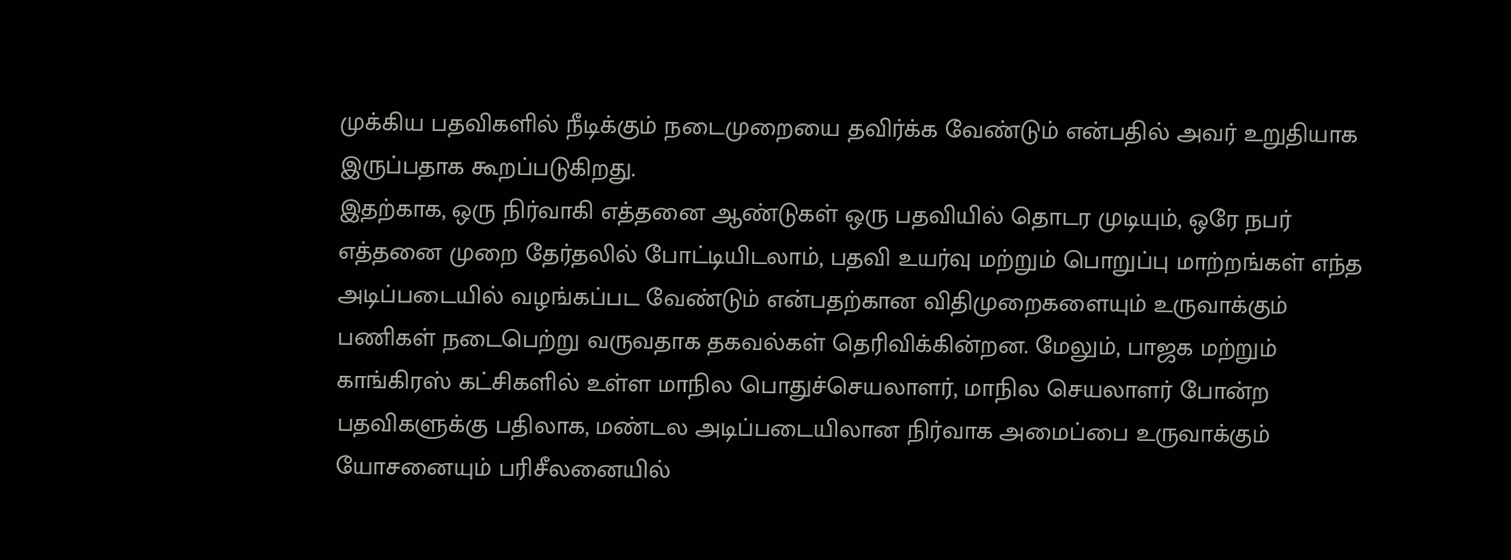முக்கிய பதவிகளில் நீடிக்கும் நடைமுறையை தவிர்க்க வேண்டும் என்பதில் அவர் உறுதியாக இருப்பதாக கூறப்படுகிறது.
இதற்காக, ஒரு நிர்வாகி எத்தனை ஆண்டுகள் ஒரு பதவியில் தொடர முடியும், ஒரே நபர் எத்தனை முறை தேர்தலில் போட்டியிடலாம், பதவி உயர்வு மற்றும் பொறுப்பு மாற்றங்கள் எந்த அடிப்படையில் வழங்கப்பட வேண்டும் என்பதற்கான விதிமுறைகளையும் உருவாக்கும் பணிகள் நடைபெற்று வருவதாக தகவல்கள் தெரிவிக்கின்றன. மேலும், பாஜக மற்றும் காங்கிரஸ் கட்சிகளில் உள்ள மாநில பொதுச்செயலாளர், மாநில செயலாளர் போன்ற பதவிகளுக்கு பதிலாக, மண்டல அடிப்படையிலான நிர்வாக அமைப்பை உருவாக்கும் யோசனையும் பரிசீலனையில்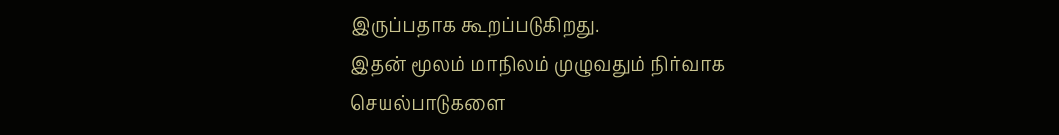இருப்பதாக கூறப்படுகிறது.
இதன் மூலம் மாநிலம் முழுவதும் நிர்வாக செயல்பாடுகளை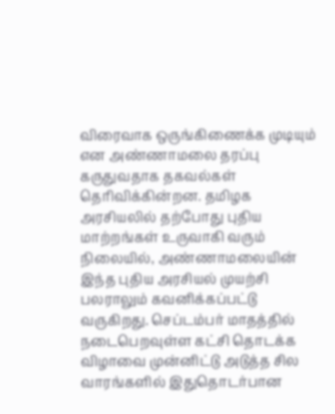விரைவாக ஒருங்கிணைக்க முடியும் என அண்ணாமலை தரப்பு கருதுவதாக தகவல்கள் தெரிவிக்கின்றன. தமிழக அரசியலில் தற்போது புதிய மாற்றங்கள் உருவாகி வரும் நிலையில், அண்ணாமலையின் இந்த புதிய அரசியல் முயற்சி பலராலும் கவனிக்கப்பட்டு வருகிறது. செப்டம்பர் மாதத்தில் நடைபெறவுள்ள கட்சி தொடக்க விழாவை முன்னிட்டு அடுத்த சில வாரங்களில் இதுதொடர்பான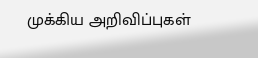முக்கிய அறிவிப்புகள்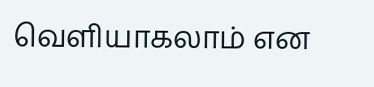வெளியாகலாம் என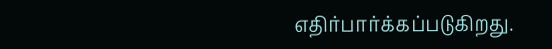எதிர்பார்க்கப்படுகிறது.